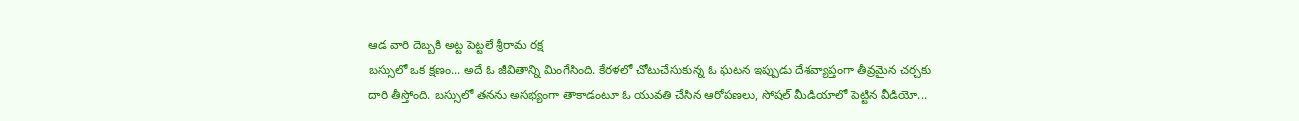ఆడ వారి దెబ్బకి అట్ట పెట్టలే శ్రీరామ రక్ష
బస్సులో ఒక క్షణం... అదే ఓ జీవితాన్ని మింగేసింది. కేరళలో చోటుచేసుకున్న ఓ ఘటన ఇప్పుడు దేశవ్యాప్తంగా తీవ్రమైన చర్చకు దారి తీస్తోంది. బస్సులో తనను అసభ్యంగా తాకాడంటూ ఓ యువతి చేసిన ఆరోపణలు, సోషల్ మీడియాలో పెట్టిన వీడియో...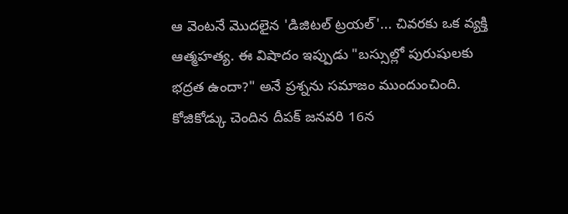ఆ వెంటనే మొదలైన 'డిజిటల్ ట్రయల్'... చివరకు ఒక వ్యక్తి ఆత్మహత్య. ఈ విషాదం ఇప్పుడు "బస్సుల్లో పురుషులకు భద్రత ఉందా?" అనే ప్రశ్నను సమాజం ముందుంచింది.
కోజికోడ్కు చెందిన దీపక్ జనవరి 16న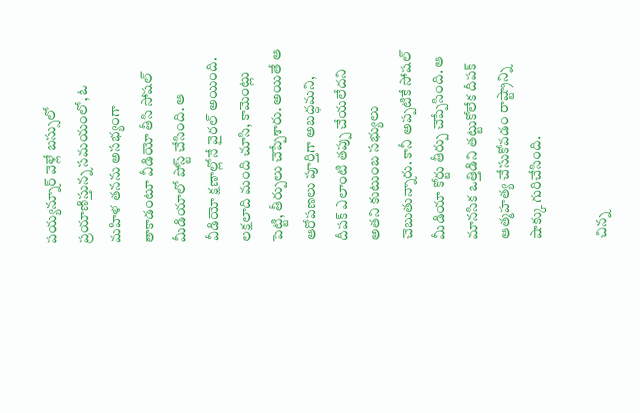పయ్యన్నూర్ వెళ్లే బస్సులో ప్రయాణిస్తున్న సమయంలో, ఓ మహిళ తనను అసభ్యంగా తాకాడంటూ వీడియో తీసి సోషల్ మీడియాలో పోస్ట్ చేసింది. ఆ వీడియో క్షణాల్లోనే వైరల్ అయింది. లక్షలాది మంది చూసి, కామెంట్లు పెట్టి, తీర్పులు చెప్పేశారు. అయితే ఆ ఆరోపణలు పూర్తిగా అబద్ధమని, దీపక్ ఎలాంటి తప్పు చేయలేదని అతని కుటుంబ సభ్యులు చెబుతున్నారు. కానీ అప్పటికే సోషల్ మీడియా కోర్టు తీర్పు చెప్పేసింది. ఆ మానసిక ఒత్తిడిని తట్టుకోలేక దీపక్ ఆత్మహత్య చేసుకోవడం రాష్ట్రాన్ని షాక్కు గురిచేసింది.

చిన్న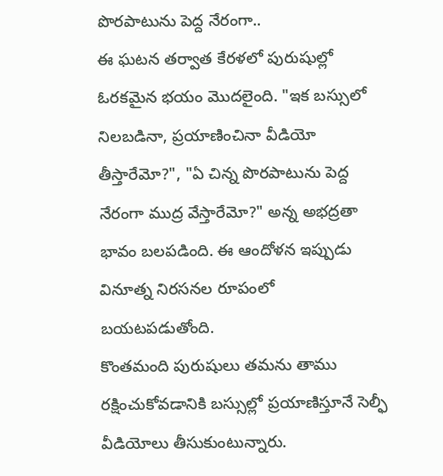పొరపాటును పెద్ద నేరంగా..
ఈ ఘటన తర్వాత కేరళలో పురుషుల్లో ఓరకమైన భయం మొదలైంది. "ఇక బస్సులో నిలబడినా, ప్రయాణించినా వీడియో తీస్తారేమో?", "ఏ చిన్న పొరపాటును పెద్ద నేరంగా ముద్ర వేస్తారేమో?" అన్న అభద్రతా భావం బలపడింది. ఈ ఆందోళన ఇప్పుడు వినూత్న నిరసనల రూపంలో బయటపడుతోంది.
కొంతమంది పురుషులు తమను తాము రక్షించుకోవడానికి బస్సుల్లో ప్రయాణిస్తూనే సెల్ఫీ వీడియోలు తీసుకుంటున్నారు.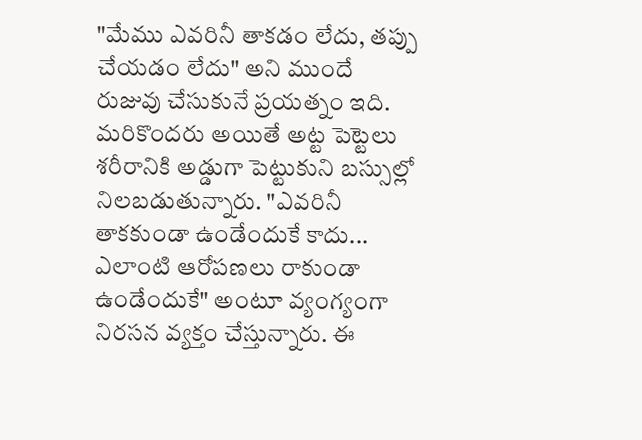"మేము ఎవరినీ తాకడం లేదు, తప్పు చేయడం లేదు" అని ముందే రుజువు చేసుకునే ప్రయత్నం ఇది. మరికొందరు అయితే అట్ట పెట్టెలు శరీరానికి అడ్డుగా పెట్టుకుని బస్సుల్లో నిలబడుతున్నారు. "ఎవరినీ తాకకుండా ఉండేందుకే కాదు... ఎలాంటి ఆరోపణలు రాకుండా ఉండేందుకే" అంటూ వ్యంగ్యంగా నిరసన వ్యక్తం చేస్తున్నారు. ఈ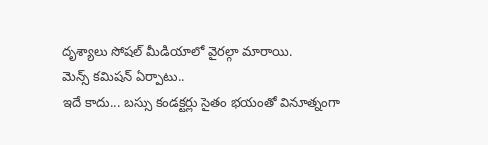దృశ్యాలు సోషల్ మీడియాలో వైరల్గా మారాయి.
మెన్స్ కమిషన్ ఏర్పాటు..
ఇదే కాదు... బస్సు కండక్టర్లు సైతం భయంతో వినూత్నంగా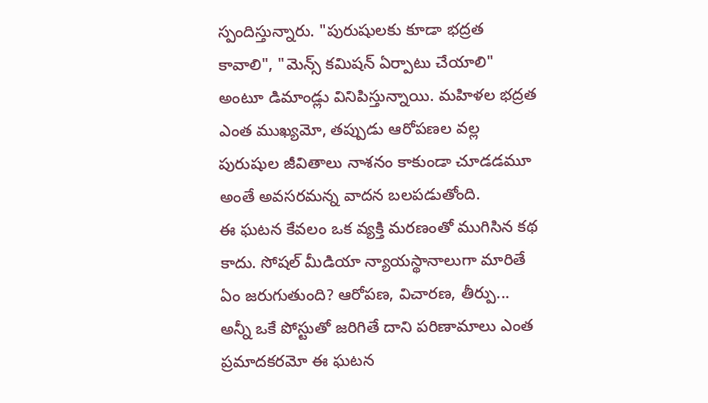స్పందిస్తున్నారు. "పురుషులకు కూడా భద్రత కావాలి", "మెన్స్ కమిషన్ ఏర్పాటు చేయాలి" అంటూ డిమాండ్లు వినిపిస్తున్నాయి. మహిళల భద్రత ఎంత ముఖ్యమో, తప్పుడు ఆరోపణల వల్ల పురుషుల జీవితాలు నాశనం కాకుండా చూడడమూ అంతే అవసరమన్న వాదన బలపడుతోంది.
ఈ ఘటన కేవలం ఒక వ్యక్తి మరణంతో ముగిసిన కథ కాదు. సోషల్ మీడియా న్యాయస్థానాలుగా మారితే ఏం జరుగుతుంది? ఆరోపణ, విచారణ, తీర్పు... అన్నీ ఒకే పోస్టుతో జరిగితే దాని పరిణామాలు ఎంత ప్రమాదకరమో ఈ ఘటన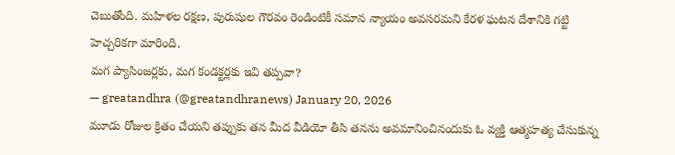చెబుతోంది. మహిళల రక్షణ, పురుషుల గౌరవం రెండింటికీ సమాన న్యాయం అవసరమని కేరళ ఘటన దేశానికి గట్టి హెచ్చరికగా మారింది.
మగ ప్యాసింజర్లకు, మగ కండక్టర్లకు ఇవి తప్పవా?
— greatandhra (@greatandhranews) January 20, 2026
మూడు రోజుల క్రితం చేయని తప్పుకు తన మీద వీడియో తీసి తనను అవమానించినందుకు ఓ వ్యక్తి ఆత్మహత్య చేసుకున్న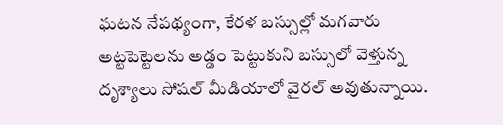ఘటన నేపథ్యంగా, కేరళ బస్సుల్లో మగవారు అట్టపెట్టెలను అడ్డం పెట్టుకుని బస్సులో వెళ్తున్న దృశ్యాలు సోషల్ మీడియాలో వైరల్ అవుతున్నాయి.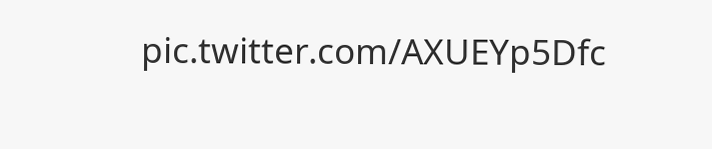pic.twitter.com/AXUEYp5Dfc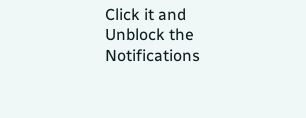Click it and Unblock the Notifications